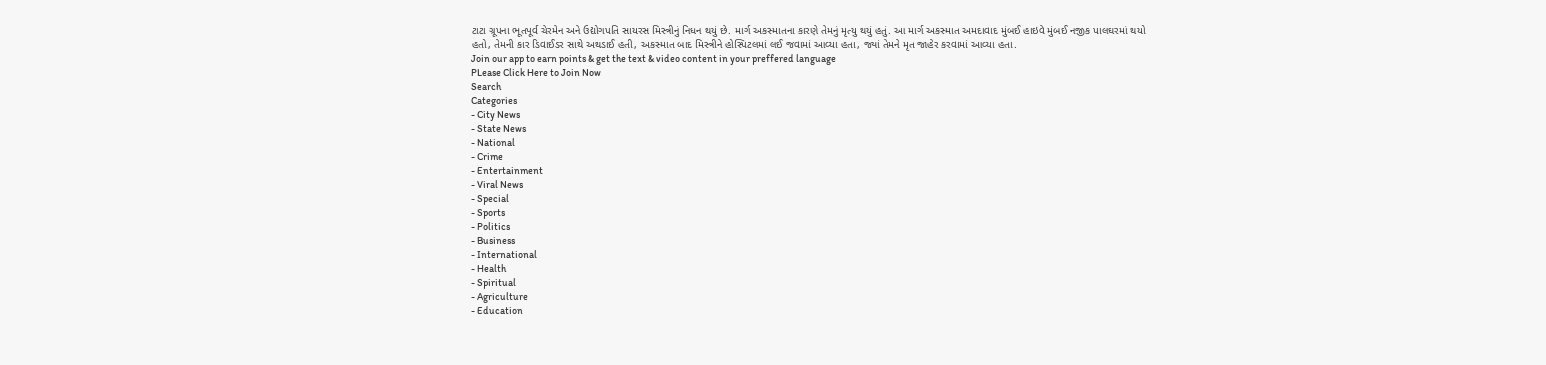ટાટા ગ્રૂપના ભૂતપૂર્વ ચેરમેન અને ઉદ્યોગપતિ સાયરસ મિસ્ત્રીનું નિધન થયું છે. માર્ગ અકસ્માતના કારણે તેમનું મૃત્યુ થયું હતું. આ માર્ગ અકસ્માત અમદાવાદ મુંબઈ હાઇવે મુંબઈ નજીક પાલઘરમાં થયો હતો, તેમની કાર ડિવાઈડર સાથે અથડાઈ હતી, અકસ્માત બાદ મિસ્ત્રીને હોસ્પિટલમાં લઈ જવામાં આવ્યા હતા, જ્યાં તેમને મૃત જાહેર કરવામાં આવ્યા હતા.
Join our app to earn points & get the text & video content in your preffered language
PLease Click Here to Join Now
Search
Categories
- City News
- State News
- National
- Crime
- Entertainment
- Viral News
- Special
- Sports
- Politics
- Business
- International
- Health
- Spiritual
- Agriculture
- Education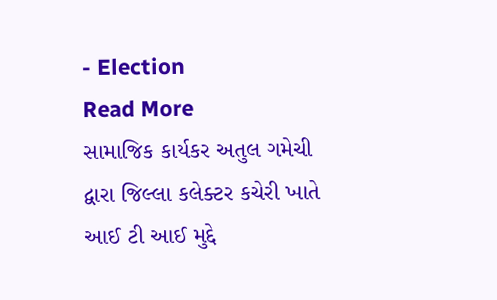- Election
Read More
સામાજિક કાર્યકર અતુલ ગમેચી દ્વારા જિલ્લા કલેક્ટર કચેરી ખાતે આઈ ટી આઈ મુદ્દે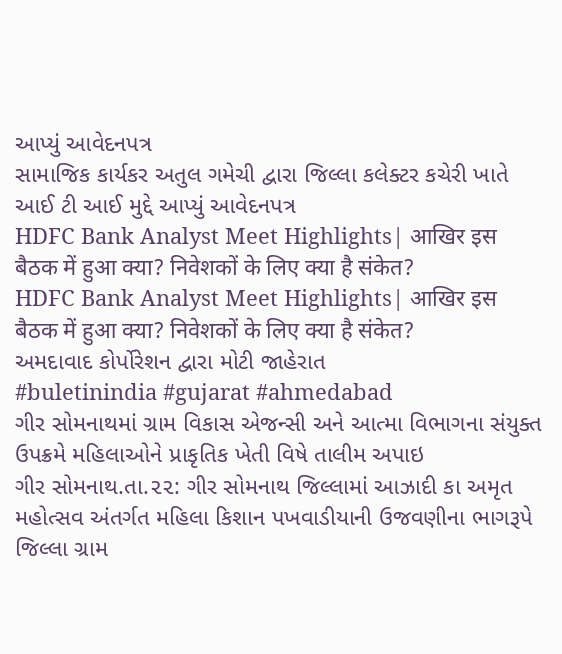આપ્યું આવેદનપત્ર
સામાજિક કાર્યકર અતુલ ગમેચી દ્વારા જિલ્લા કલેક્ટર કચેરી ખાતે આઈ ટી આઈ મુદ્દે આપ્યું આવેદનપત્ર
HDFC Bank Analyst Meet Highlights| आखिर इस बैठक में हुआ क्या? निवेशकों के लिए क्या है संकेत?
HDFC Bank Analyst Meet Highlights| आखिर इस बैठक में हुआ क्या? निवेशकों के लिए क्या है संकेत?
અમદાવાદ કોર્પોરેશન દ્વારા મોટી જાહેરાત
#buletinindia #gujarat #ahmedabad
ગીર સોમનાથમાં ગ્રામ વિકાસ એજન્સી અને આત્મા વિભાગના સંયુક્ત ઉપક્રમે મહિલાઓને પ્રાકૃતિક ખેતી વિષે તાલીમ અપાઇ
ગીર સોમનાથ.તા.૨૨: ગીર સોમનાથ જિલ્લામાં આઝાદી કા અમૃત મહોત્સવ અંતર્ગત મહિલા કિશાન પખવાડીયાની ઉજવણીના ભાગરૂપે જિલ્લા ગ્રામ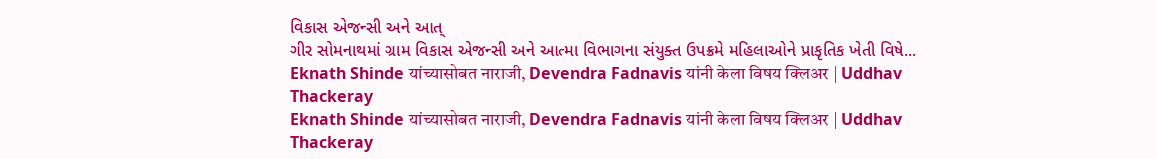વિકાસ એજન્સી અને આત્
ગીર સોમનાથમાં ગ્રામ વિકાસ એજન્સી અને આત્મા વિભાગના સંયુક્ત ઉપક્રમે મહિલાઓને પ્રાકૃતિક ખેતી વિષે...
Eknath Shinde यांच्यासोबत नाराजी, Devendra Fadnavis यांनी केला विषय क्लिअर | Uddhav Thackeray
Eknath Shinde यांच्यासोबत नाराजी, Devendra Fadnavis यांनी केला विषय क्लिअर | Uddhav Thackeray